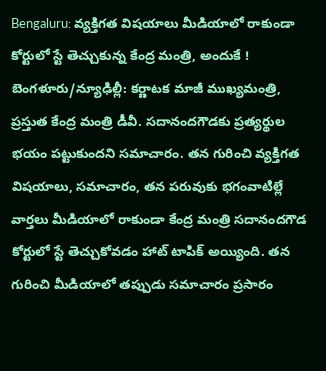Bengaluru: వ్యక్తిగత విషయాలు మీడియాలో రాకుండా కోర్టులో స్టే తెచ్చుకున్న కేంద్ర మంత్రి, అందుకే !
బెంగళూరు/న్యూఢిల్లీ: కర్ణాటక మాజీ ముఖ్యమంత్రి, ప్రస్తుత కేంద్ర మంత్రి డీవీ. సదానందగౌడకు ప్రత్యర్థుల భయం పట్టుకుందని సమాచారం. తన గురించి వ్యక్తిగత విషయాలు, సమాచారం, తన పరువుకు భగంవాటిల్లే వార్తలు మీడియాలో రాకుండా కేంద్ర మంత్రి సదానందగౌడ కోర్టులో స్టే తెచ్చుకోవడం హాట్ టాపిక్ అయ్యింది. తన గురించి మీడియాలో తప్పుడు సమాచారం ప్రసారం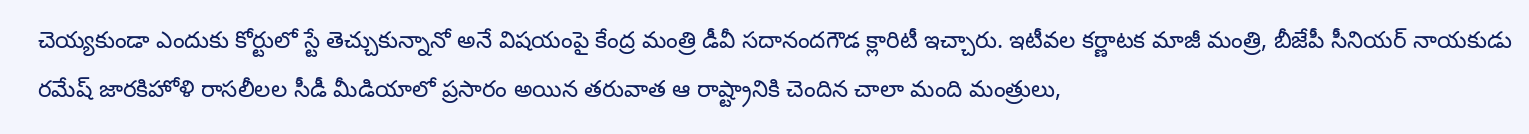చెయ్యకుండా ఎందుకు కోర్టులో స్టే తెచ్చుకున్నానో అనే విషయంపై కేంద్ర మంత్రి డీవీ సదానందగౌడ క్లారిటీ ఇచ్చారు. ఇటీవల కర్ణాటక మాజీ మంత్రి, బీజేపీ సీనియర్ నాయకుడు రమేష్ జారకిహోళి రాసలీలల సీడీ మీడియాలో ప్రసారం అయిన తరువాత ఆ రాష్ట్రానికి చెందిన చాలా మంది మంత్రులు,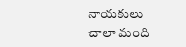నాయకులు చాలా మంది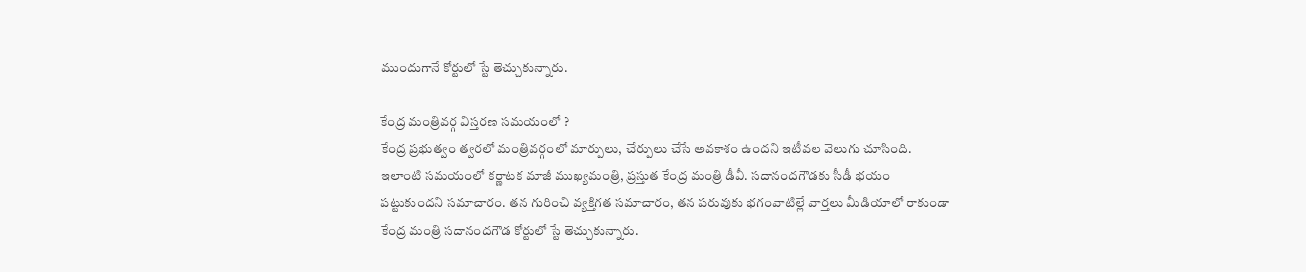ముందుగానే కోర్టులో స్టే తెచ్చుకున్నారు.

కేంద్ర మంత్రివర్గ విస్తరణ సమయంలో ?
కేంద్ర ప్రభుత్వం త్వరలో మంత్రివర్గంలో మార్పులు, చేర్పులు చేసే అవకాశం ఉందని ఇటీవల వెలుగు చూసింది. ఇలాంటి సమయంలో కర్ణాటక మాజీ ముఖ్యమంత్రి, ప్రస్తుత కేంద్ర మంత్రి డీవీ. సదానందగౌడకు సీడీ భయం పట్టుకుందని సమాచారం. తన గురించి వ్యక్తిగత సమాచారం, తన పరువుకు భగంవాటిల్లే వార్తలు మీడియాలో రాకుండా కేంద్ర మంత్రి సదానందగౌడ కోర్టులో స్టే తెచ్చుకున్నారు.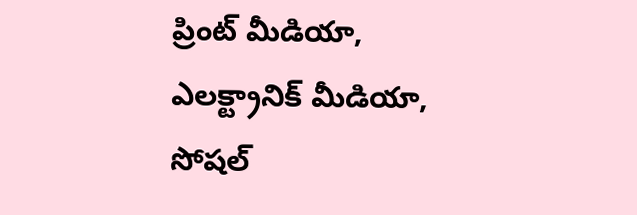ప్రింట్ మీడియా, ఎలక్ట్రానిక్ మీడియా, సోషల్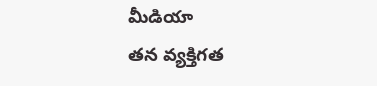మీడియా
తన వ్యక్తిగత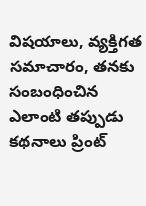విషయాలు, వ్యక్తిగత సమాచారం, తనకు సంబంధించిన ఎలాంటి తప్పుడు కథనాలు ప్రింట్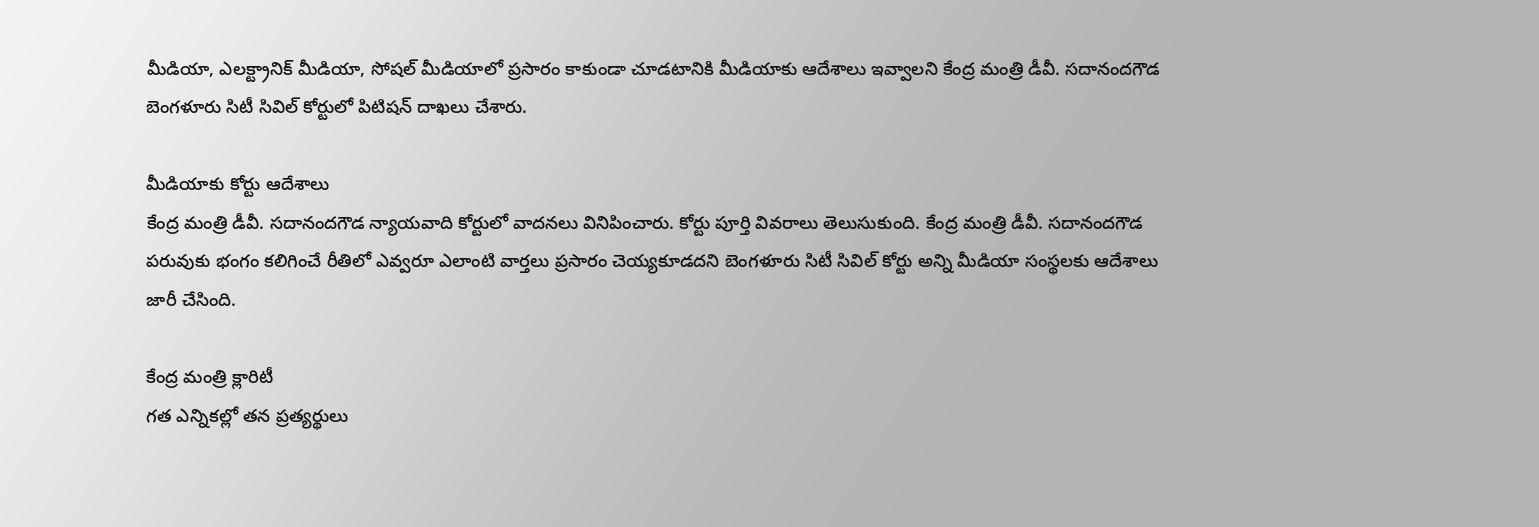మీడియా, ఎలక్ట్రానిక్ మీడియా, సోషల్ మీడియాలో ప్రసారం కాకుండా చూడటానికి మీడియాకు ఆదేశాలు ఇవ్వాలని కేంద్ర మంత్రి డీవీ. సదానందగౌడ బెంగళూరు సిటీ సివిల్ కోర్టులో పిటిషన్ దాఖలు చేశారు.

మీడియాకు కోర్టు ఆదేశాలు
కేంద్ర మంత్రి డీవీ. సదానందగౌడ న్యాయవాది కోర్టులో వాదనలు వినిపించారు. కోర్టు పూర్తి వివరాలు తెలుసుకుంది. కేంద్ర మంత్రి డీవీ. సదానందగౌడ పరువుకు భంగం కలిగించే రీతిలో ఎవ్వరూ ఎలాంటి వార్తలు ప్రసారం చెయ్యకూడదని బెంగళూరు సిటీ సివిల్ కోర్టు అన్ని మీడియా సంస్థలకు ఆదేశాలు జారీ చేసింది.

కేంద్ర మంత్రి క్లారిటీ
గత ఎన్నికల్లో తన ప్రత్యర్థులు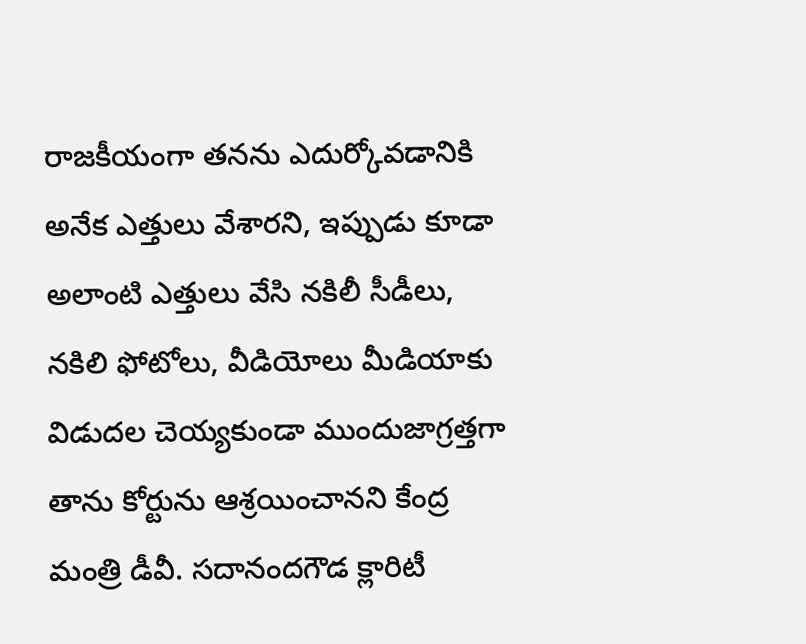రాజకీయంగా తనను ఎదుర్కోవడానికి అనేక ఎత్తులు వేశారని, ఇప్పుడు కూడా అలాంటి ఎత్తులు వేసి నకిలీ సీడీలు, నకిలి ఫోటోలు, వీడియోలు మీడియాకు విడుదల చెయ్యకుండా ముందుజాగ్రత్తగా తాను కోర్టును ఆశ్రయించానని కేంద్ర మంత్రి డీవీ. సదానందగౌడ క్లారిటీ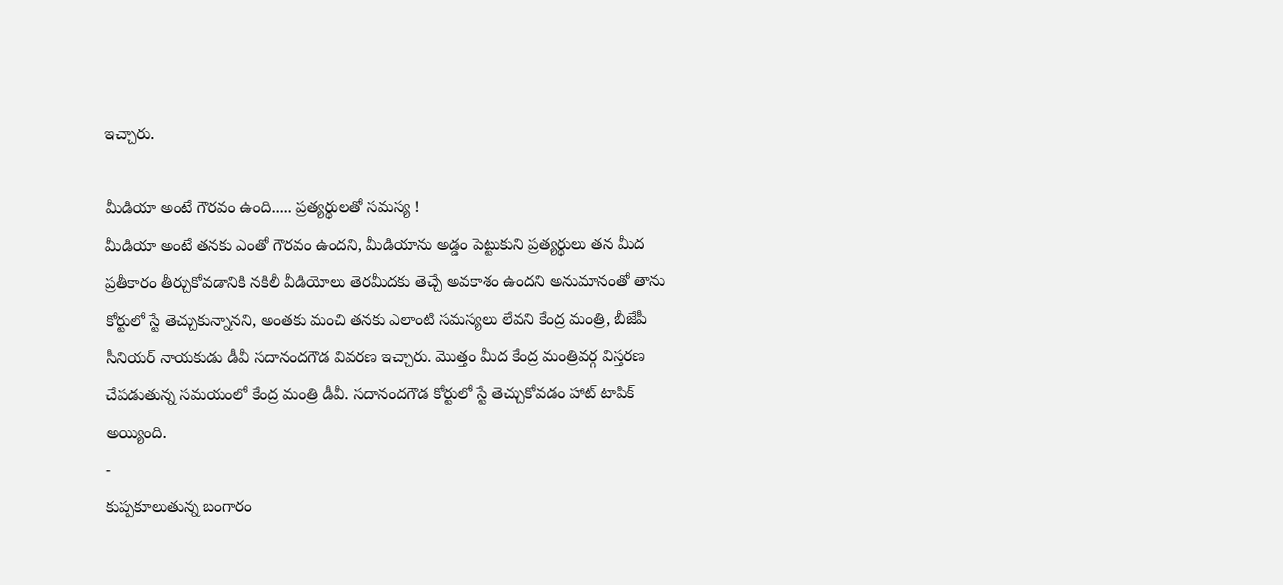ఇచ్చారు.

మీడియా అంటే గౌరవం ఉంది..... ప్రత్యర్థులతో సమస్య !
మీడియా అంటే తనకు ఎంతో గౌరవం ఉందని, మీడియాను అడ్డం పెట్టుకుని ప్రత్యర్థులు తన మీద ప్రతీకారం తీర్చుకోవడానికి నకిలీ వీడియోలు తెరమీదకు తెచ్చే అవకాశం ఉందని అనుమానంతో తాను కోర్టులో స్టే తెచ్చుకున్నానని, అంతకు మంచి తనకు ఎలాంటి సమస్యలు లేవని కేంద్ర మంత్రి, బీజేపీ సీనియర్ నాయకుడు డీవీ సదానందగౌడ వివరణ ఇచ్చారు. మొత్తం మీద కేంద్ర మంత్రివర్గ విస్తరణ చేపడుతున్న సమయంలో కేంద్ర మంత్రి డీవీ. సదానందగౌడ కోర్టులో స్టే తెచ్చుకోవడం హాట్ టాపిక్ అయ్యింది.
-
కుప్పకూలుతున్న బంగారం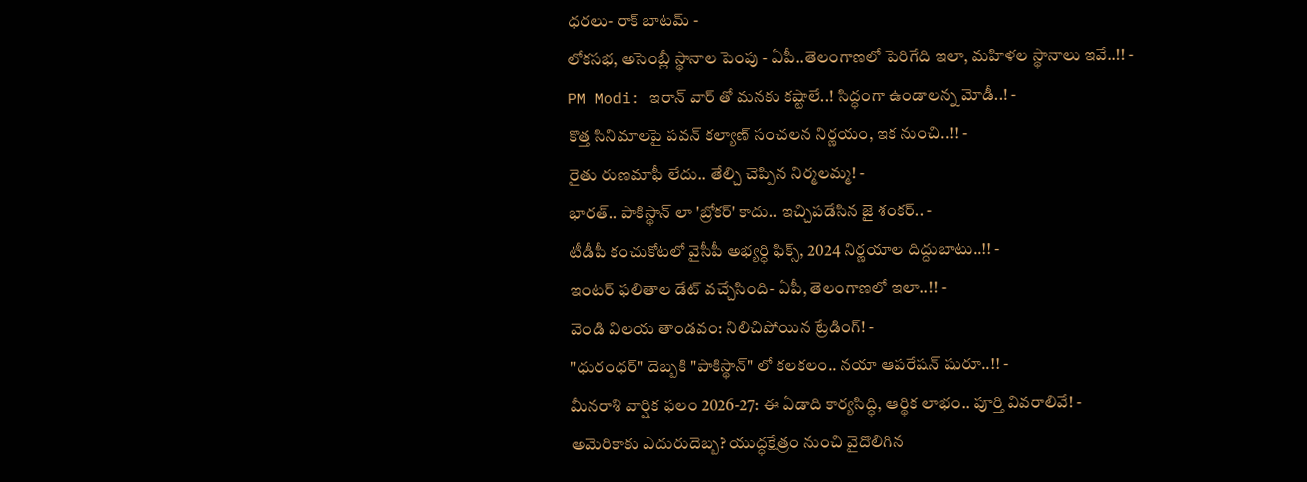ధరలు- రాక్ బాటమ్ -
లోకసభ, అసెంబ్లీ స్థానాల పెంపు - ఏపీ..తెలంగాణలో పెరిగేది ఇలా, మహిళల స్థానాలు ఇవే..!! -
PM Modi: ఇరాన్ వార్ తో మనకు కష్టాలే..! సిద్ధంగా ఉండాలన్న మోడీ..! -
కొత్త సినిమాలపై పవన్ కల్యాణ్ సంచలన నిర్ణయం, ఇక నుంచి..!! -
రైతు రుణమాఫీ లేదు.. తేల్చి చెప్పిన నిర్మలమ్మ! -
భారత్.. పాకిస్థాన్ లా 'బ్రోకర్' కాదు.. ఇచ్చిపడేసిన జై శంకర్.. -
టీడీపీ కంచుకోటలో వైసీపీ అభ్యర్ధి ఫిక్స్, 2024 నిర్ణయాల దిద్దుబాటు..!! -
ఇంటర్ ఫలితాల డేట్ వచ్చేసింది- ఏపీ, తెలంగాణలో ఇలా..!! -
వెండి విలయ తాండవం: నిలిచిపోయిన ట్రేడింగ్! -
"ధురంధర్" దెబ్బకి "పాకిస్థాన్" లో కలకలం.. నయా ఆపరేషన్ షురూ..!! -
మీనరాశి వార్షిక ఫలం 2026-27: ఈ ఏడాది కార్యసిద్ధి, ఆర్థిక లాభం.. పూర్తి వివరాలివే! -
అమెరికాకు ఎదురుదెబ్బ? యుద్ధక్షేత్రం నుంచి వైదొలిగిన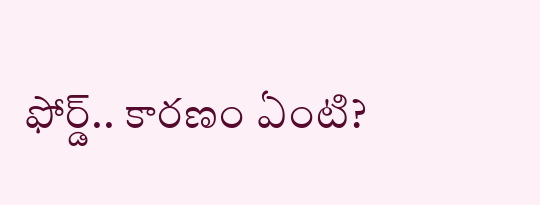ఫోర్డ్.. కారణం ఏంటి?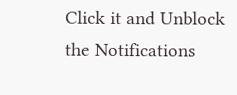Click it and Unblock the Notifications